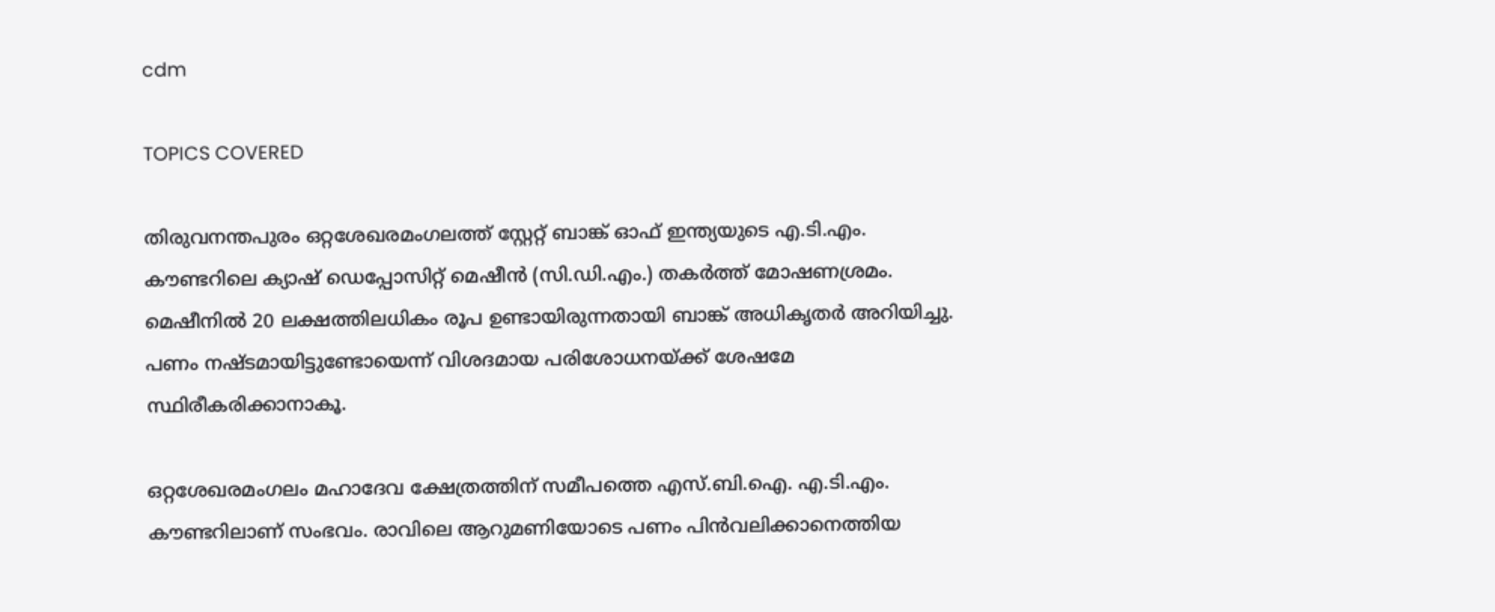cdm

TOPICS COVERED

തിരുവനന്തപുരം ഒറ്റശേഖരമംഗലത്ത് സ്റ്റേറ്റ് ബാങ്ക് ഓഫ് ഇന്ത്യയുടെ എ.ടി.എം. കൗണ്ടറിലെ ക്യാഷ് ഡെപ്പോസിറ്റ് മെഷീൻ (സി.ഡി.എം.) തകർത്ത് മോഷണശ്രമം. മെഷീനിൽ 20 ലക്ഷത്തിലധികം രൂപ ഉണ്ടായിരുന്നതായി ബാങ്ക് അധികൃതർ അറിയിച്ചു. പണം നഷ്ടമായിട്ടുണ്ടോയെന്ന് വിശദമായ പരിശോധനയ്ക്ക് ശേഷമേ സ്ഥിരീകരിക്കാനാകൂ.

ഒറ്റശേഖരമംഗലം മഹാദേവ ക്ഷേത്രത്തിന് സമീപത്തെ എസ്.ബി.ഐ. എ.ടി.എം. കൗണ്ടറിലാണ് സംഭവം. രാവിലെ ആറുമണിയോടെ പണം പിൻവലിക്കാനെത്തിയ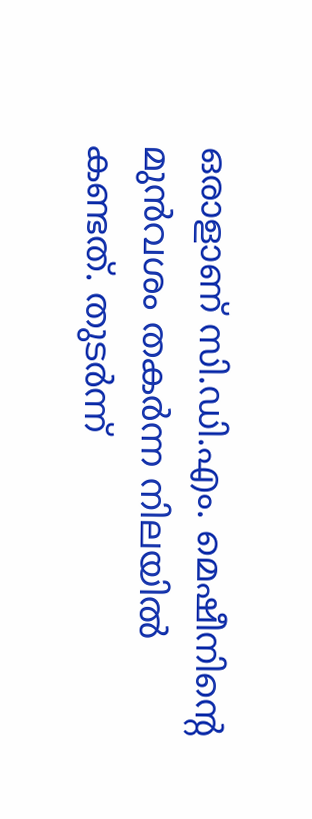ഒരാളാണ് സി.ഡി.എം. മെഷീനിന്റെ മുൻവശം തകർന്ന നിലയിൽ കണ്ടത്. തുടർന്ന്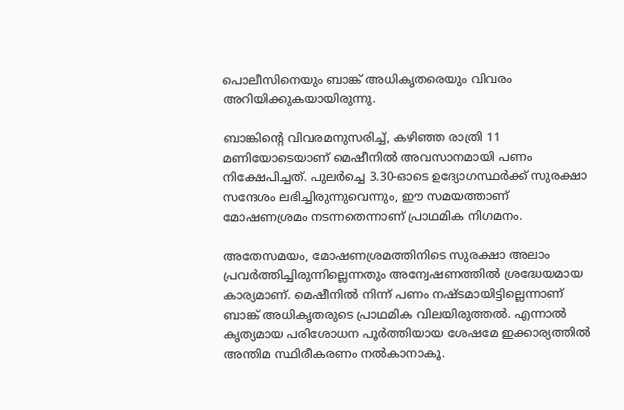പൊലീസിനെയും ബാങ്ക് അധികൃതരെയും വിവരം അറിയിക്കുകയായിരുന്നു.

ബാങ്കിന്റെ വിവരമനുസരിച്ച്, കഴിഞ്ഞ രാത്രി 11 മണിയോടെയാണ് മെഷീനിൽ അവസാനമായി പണം നിക്ഷേപിച്ചത്. പുലർച്ചെ 3.30-ഓടെ ഉദ്യോഗസ്ഥർക്ക് സുരക്ഷാ സന്ദേശം ലഭിച്ചിരുന്നുവെന്നും, ഈ സമയത്താണ് മോഷണശ്രമം നടന്നതെന്നാണ് പ്രാഥമിക നിഗമനം.

അതേസമയം, മോഷണശ്രമത്തിനിടെ സുരക്ഷാ അലാം പ്രവർത്തിച്ചിരുന്നില്ലെന്നതും അന്വേഷണത്തിൽ ശ്രദ്ധേയമായ കാര്യമാണ്. മെഷീനിൽ നിന്ന് പണം നഷ്ടമായിട്ടില്ലെന്നാണ് ബാങ്ക് അധികൃതരുടെ പ്രാഥമിക വിലയിരുത്തൽ. എന്നാൽ കൃത്യമായ പരിശോധന പൂർത്തിയായ ശേഷമേ ഇക്കാര്യത്തിൽ അന്തിമ സ്ഥിരീകരണം നൽകാനാകൂ.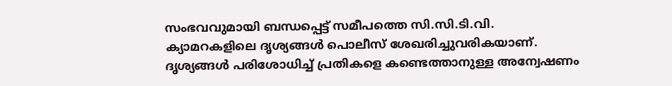സംഭവവുമായി ബന്ധപ്പെട്ട് സമീപത്തെ സി.സി.ടി.വി. ക്യാമറകളിലെ ദൃശ്യങ്ങൾ പൊലീസ് ശേഖരിച്ചുവരികയാണ്. ദൃശ്യങ്ങൾ പരിശോധിച്ച് പ്രതികളെ കണ്ടെത്താനുള്ള അന്വേഷണം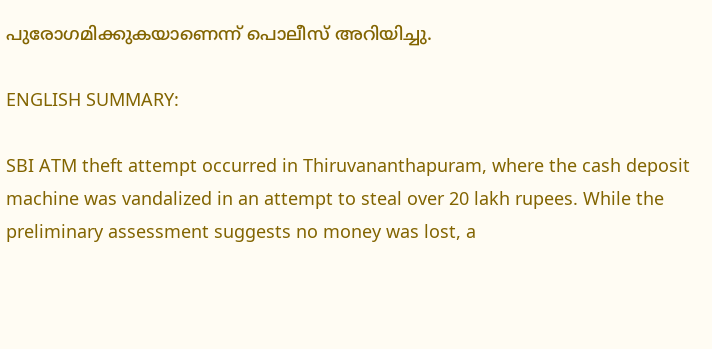പുരോഗമിക്കുകയാണെന്ന് പൊലീസ് അറിയിച്ചു.

ENGLISH SUMMARY:

SBI ATM theft attempt occurred in Thiruvananthapuram, where the cash deposit machine was vandalized in an attempt to steal over 20 lakh rupees. While the preliminary assessment suggests no money was lost, a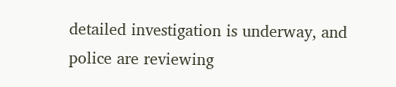detailed investigation is underway, and police are reviewing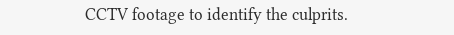CCTV footage to identify the culprits.